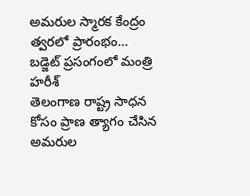అమరుల స్మారక కేంద్రం త్వరలో ప్రారంభం… బడ్జెట్ ప్రసంగంలో మంత్రి హరీశ్
తెలంగాణ రాష్ట్ర సాధన కోసం ప్రాణ త్యాగం చేసిన అమరుల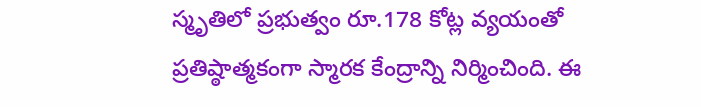స్మృతిలో ప్రభుత్వం రూ.178 కోట్ల వ్యయంతో ప్రతిష్ఠాత్మకంగా స్మారక కేంద్రాన్ని నిర్మించింది. ఈ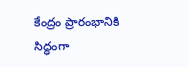కేంద్రం ప్రారంభానికి సిద్ధంగా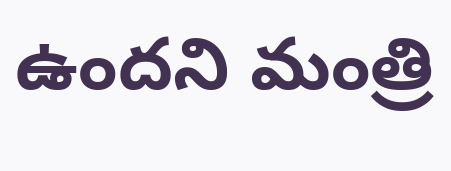ఉందని మంత్రి